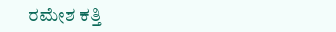ರಮೇಶ ಕತ್ತಿ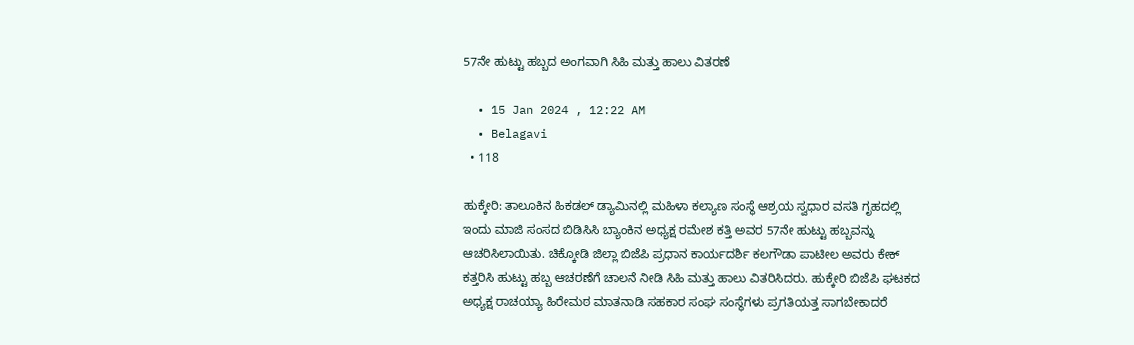57ನೇ ಹುಟ್ಟು ಹಬ್ಬದ ಅಂಗವಾಗಿ ಸಿಹಿ ಮತ್ತು ಹಾಲು ವಿತರಣೆ

  • 15 Jan 2024 , 12:22 AM
  • Belagavi
  • 118

ಹುಕ್ಕೇರಿ: ತಾಲೂಕಿನ ಹಿಕಡಲ್ ಡ್ಯಾಮಿನಲ್ಲಿ ಮಹಿಳಾ ಕಲ್ಯಾಣ ಸಂಸ್ಥೆ ಆಶ್ರಯ ಸ್ವಧಾರ ವಸತಿ ಗೃಹದಲ್ಲಿ ಇಂದು ಮಾಜಿ ಸಂಸದ ಬಿಡಿಸಿಸಿ ಬ್ಯಾಂಕಿನ ಅಧ್ಯಕ್ಷ ರಮೇಶ ಕತ್ತಿ ಅವರ 57ನೇ ಹುಟ್ಟು ಹಬ್ಬವನ್ನು ಆಚರಿಸಿಲಾಯಿತು. ಚಿಕ್ಕೋಡಿ ಜಿಲ್ಲಾ ಬಿಜೆಪಿ ಪ್ರಧಾನ ಕಾರ್ಯದರ್ಶಿ ಕಲಗೌಡಾ ಪಾಟೀಲ ಅವರು ಕೇಕ್ ಕತ್ತರಿಸಿ ಹುಟ್ಟು ಹಬ್ಬ ಆಚರಣೆಗೆ ಚಾಲನೆ ನೀಡಿ ಸಿಹಿ ಮತ್ತು ಹಾಲು ವಿತರಿಸಿದರು. ಹುಕ್ಕೇರಿ ಬಿಜೆಪಿ ಘಟಕದ ಅಧ್ಯಕ್ಷ ರಾಚಯ್ಯಾ ಹಿರೇಮಠ ಮಾತನಾಡಿ ಸಹಕಾರ ಸಂಘ ಸಂಸ್ಥೆಗಳು ಪ್ರಗತಿಯತ್ತ ಸಾಗಬೇಕಾದರೆ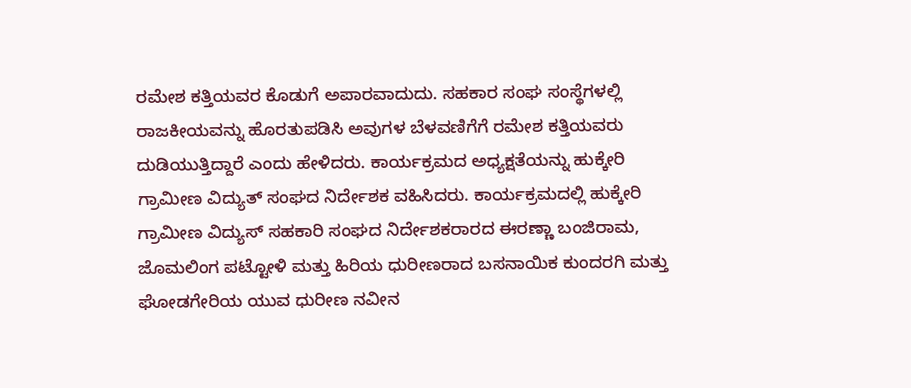ರಮೇಶ ಕತ್ತಿಯವರ ಕೊಡುಗೆ ಅಪಾರವಾದುದು. ಸಹಕಾರ ಸಂಘ ಸಂಸ್ಥೆಗಳಲ್ಲಿ ರಾಜಕೀಯವನ್ನು ಹೊರತುಪಡಿಸಿ ಅವುಗಳ ಬೆಳವಣಿಗೆಗೆ ರಮೇಶ ಕತ್ತಿಯವರು ದುಡಿಯುತ್ತಿದ್ದಾರೆ ಎಂದು ಹೇಳಿದರು. ಕಾರ್ಯಕ್ರಮದ ಅಧ್ಯಕ್ಷತೆಯನ್ನು ಹುಕ್ಕೇರಿ ಗ್ರಾಮೀಣ ವಿದ್ಯುತ್ ಸಂಘದ ನಿರ್ದೇಶಕ ವಹಿಸಿದರು. ಕಾರ್ಯಕ್ರಮದಲ್ಲಿ ಹುಕ್ಕೇರಿ ಗ್ರಾಮೀಣ ವಿದ್ಯುಸ್ ಸಹಕಾರಿ ಸಂಘದ ನಿರ್ದೇಶಕರಾರದ ಈರಣ್ಣಾ ಬಂಜಿರಾಮ, ಜೊಮಲಿಂಗ ಪಟ್ಟೋಳಿ ಮತ್ತು ಹಿರಿಯ ಧುರೀಣರಾದ ಬಸನಾಯಿಕ ಕುಂದರಗಿ ಮತ್ತು ಘೋಡಗೇರಿಯ ಯುವ ಧುರೀಣ ನವೀನ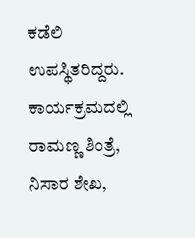ಕಡೆಲಿ ಉಪಸ್ಥಿತರಿದ್ದರು. ಕಾರ್ಯಕ್ರಮದಲ್ಲಿ ರಾಮಣ್ಣ ಶಿಂತ್ರೆ, ನಿಸಾರ ಶೇಖ,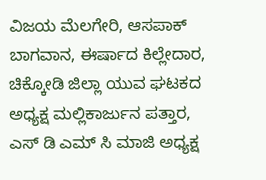ವಿಜಯ ಮೆಲಗೇರಿ, ಆಸಪಾಕ್ ಬಾಗವಾನ, ಈರ್ಷಾದ ಕಿಲ್ಲೇದಾರ, ಚಿಕ್ಕೋಡಿ ಜಿಲ್ಲಾ ಯುವ ಘಟಕದ ಅಧ್ಯಕ್ಷ ಮಲ್ಲಿಕಾರ್ಜುನ ಪತ್ತಾರ, ಎಸ್ ಡಿ ಎಮ್ ಸಿ ಮಾಜಿ ಅಧ್ಯಕ್ಷ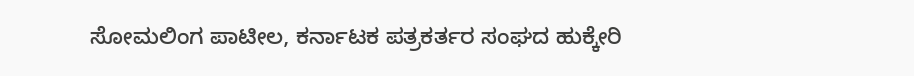ಸೋಮಲಿಂಗ ಪಾಟೀಲ, ಕರ್ನಾಟಕ ಪತ್ರಕರ್ತರ ಸಂಘದ ಹುಕ್ಕೇರಿ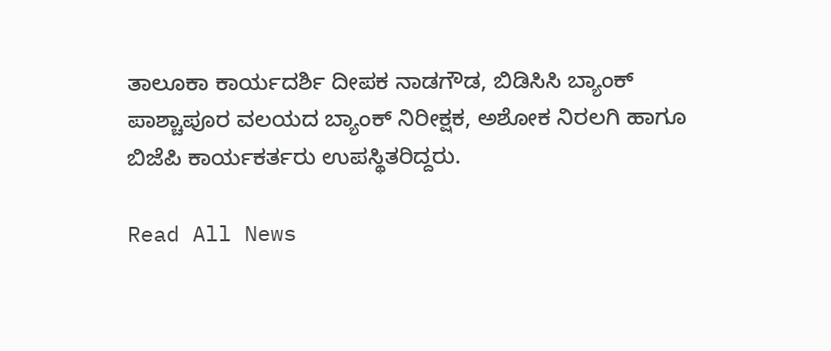ತಾಲೂಕಾ ಕಾರ್ಯದರ್ಶಿ ದೀಪಕ ನಾಡಗೌಡ, ಬಿಡಿಸಿಸಿ ಬ್ಯಾಂಕ್ ಪಾಶ್ಚಾಪೂರ ವಲಯದ ಬ್ಯಾಂಕ್ ನಿರೀಕ್ಷಕ, ಅಶೋಕ ನಿರಲಗಿ ಹಾಗೂ ಬಿಜೆಪಿ ಕಾರ್ಯಕರ್ತರು ಉಪಸ್ಥಿತರಿದ್ದರು.

Read All News